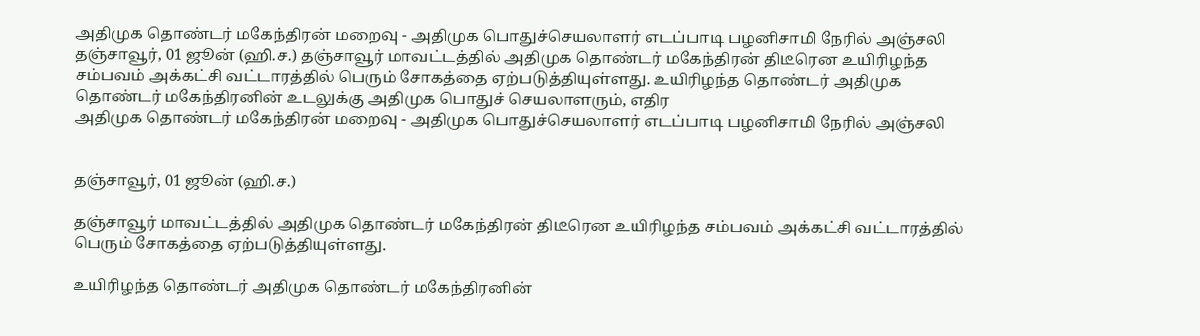அதிமுக தொண்டர் மகேந்திரன் மறைவு - அதிமுக பொதுச்செயலாளர் எடப்பாடி பழனிசாமி நேரில் அஞ்சலி
தஞ்சாவூர், 01 ஜூன் (ஹி.ச.) தஞ்சாவூர் மாவட்டத்தில் அதிமுக தொண்டர் மகேந்திரன் திடீரென உயிரிழந்த சம்பவம் அக்கட்சி வட்டாரத்தில் பெரும் சோகத்தை ஏற்படுத்தியுள்ளது. உயிரிழந்த தொண்டர் அதிமுக தொண்டர் மகேந்திரனின் உடலுக்கு அதிமுக பொதுச் செயலாளரும், எதிர
அதிமுக தொண்டர் மகேந்திரன் மறைவு - அதிமுக பொதுச்செயலாளர் எடப்பாடி பழனிசாமி நேரில் அஞ்சலி


தஞ்சாவூர், 01 ஜூன் (ஹி.ச.)

தஞ்சாவூர் மாவட்டத்தில் அதிமுக தொண்டர் மகேந்திரன் திடீரென உயிரிழந்த சம்பவம் அக்கட்சி வட்டாரத்தில் பெரும் சோகத்தை ஏற்படுத்தியுள்ளது.

உயிரிழந்த தொண்டர் அதிமுக தொண்டர் மகேந்திரனின்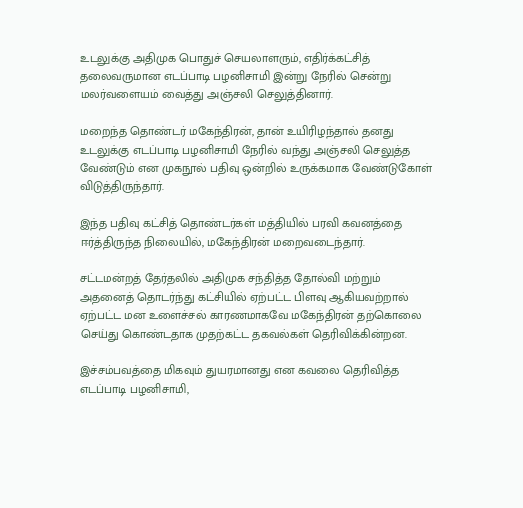உடலுக்கு அதிமுக பொதுச் செயலாளரும், எதிர்க்கட்சித் தலைவருமான எடப்பாடி பழனிசாமி இன்று நேரில் சென்று மலர்வளையம் வைத்து அஞ்சலி செலுத்தினார்.

மறைந்த தொண்டர் மகேந்திரன், தான் உயிரிழந்தால் தனது உடலுக்கு எடப்பாடி பழனிசாமி நேரில் வந்து அஞ்சலி செலுத்த வேண்டும் என முகநூல் பதிவு ஒன்றில் உருக்கமாக வேண்டுகோள் விடுத்திருந்தார்.

இந்த பதிவு கட்சித் தொண்டர்கள் மத்தியில் பரவி கவனத்தை ஈர்த்திருந்த நிலையில், மகேந்திரன் மறைவடைந்தார்.

சட்டமன்றத் தேர்தலில் அதிமுக சந்தித்த தோல்வி மற்றும் அதனைத் தொடர்ந்து கட்சியில் ஏற்பட்ட பிளவு ஆகியவற்றால் ஏற்பட்ட மன உளைச்சல் காரணமாகவே மகேந்திரன் தற்கொலை செய்து கொண்டதாக முதற்கட்ட தகவல்கள் தெரிவிக்கின்றன.

இச்சம்பவத்தை மிகவும் துயரமானது என கவலை தெரிவித்த எடப்பாடி பழனிசாமி,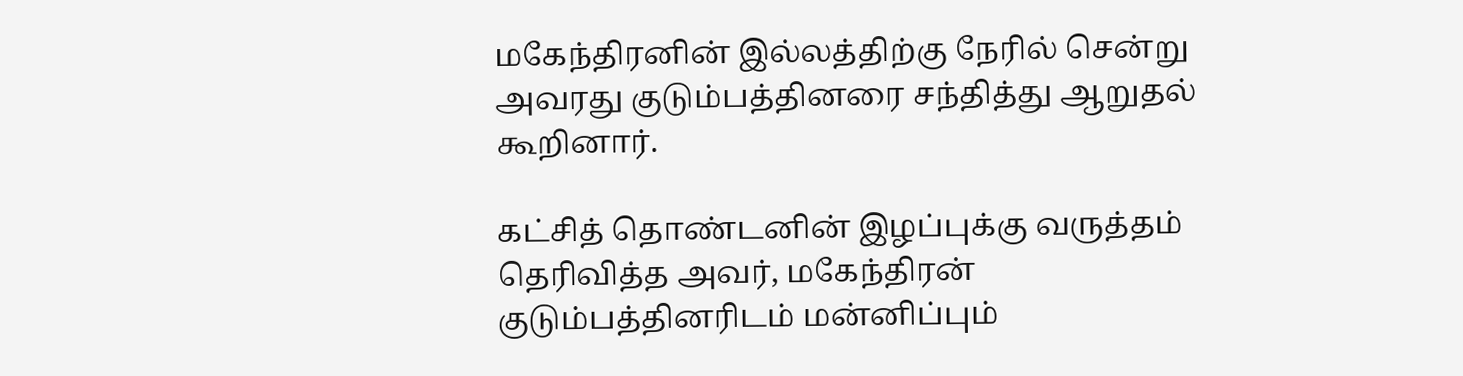மகேந்திரனின் இல்லத்திற்கு நேரில் சென்று அவரது குடும்பத்தினரை சந்தித்து ஆறுதல் கூறினார்.

கட்சித் தொண்டனின் இழப்புக்கு வருத்தம் தெரிவித்த அவர், மகேந்திரன் குடும்பத்தினரிடம் மன்னிப்பும்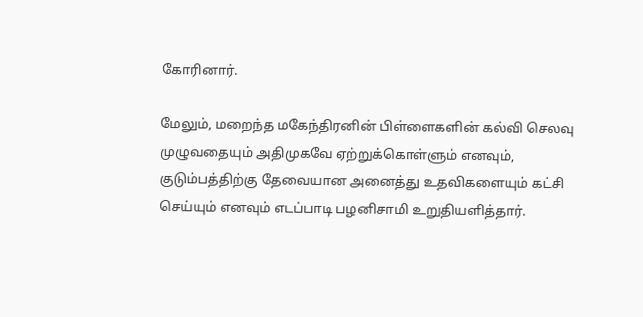கோரினார்.

மேலும், மறைந்த மகேந்திரனின் பிள்ளைகளின் கல்வி செலவு முழுவதையும் அதிமுகவே ஏற்றுக்கொள்ளும் எனவும், குடும்பத்திற்கு தேவையான அனைத்து உதவிகளையும் கட்சி செய்யும் எனவும் எடப்பாடி பழனிசாமி உறுதியளித்தார்.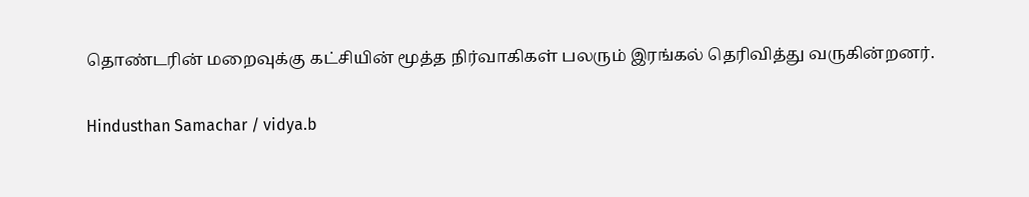தொண்டரின் மறைவுக்கு கட்சியின் மூத்த நிர்வாகிகள் பலரும் இரங்கல் தெரிவித்து வருகின்றனர்.

Hindusthan Samachar / vidya.b